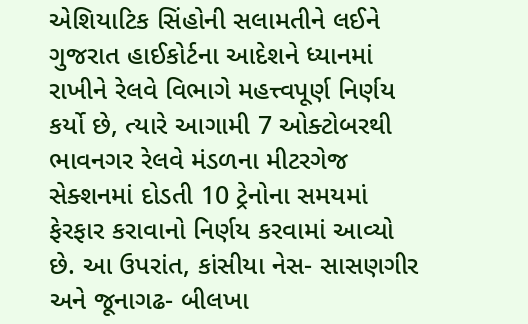એશિયાટિક સિંહોની સલામતીને લઈને ગુજરાત હાઈકોર્ટના આદેશને ધ્યાનમાં રાખીને રેલવે વિભાગે મહત્ત્વપૂર્ણ નિર્ણય કર્યો છે, ત્યારે આગામી 7 ઓક્ટોબરથી ભાવનગર રેલવે મંડળના મીટરગેજ સેક્શનમાં દોડતી 10 ટ્રેનોના સમયમાં ફેરફાર કરાવાનો નિર્ણય કરવામાં આવ્યો છે. આ ઉપરાંત, કાંસીયા નેસ- સાસણગીર અને જૂનાગઢ- બીલખા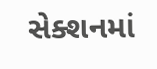સેક્શનમાં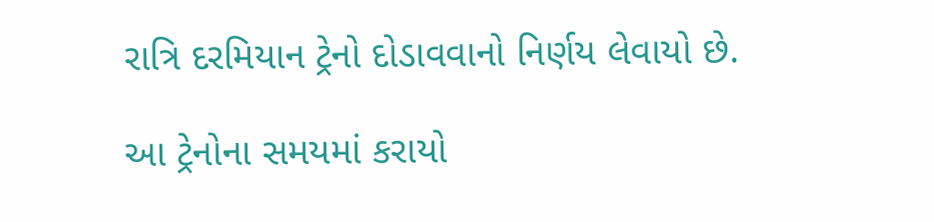રાત્રિ દરમિયાન ટ્રેનો દોડાવવાનો નિર્ણય લેવાયો છે.

આ ટ્રેનોના સમયમાં કરાયો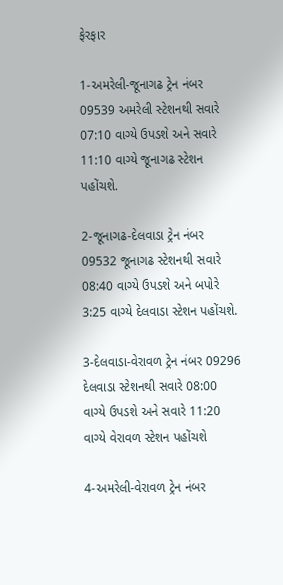ફેરફાર

1-અમરેલી-જૂનાગઢ ટ્રેન નંબર 09539 અમરેલી સ્ટેશનથી સવારે 07:10 વાગ્યે ઉપડશે અને સવારે 11:10 વાગ્યે જૂનાગઢ સ્ટેશન પહોંચશે.

2-જૂનાગઢ-દેલવાડા ટ્રેન નંબર 09532 જૂનાગઢ સ્ટેશનથી સવારે 08:40 વાગ્યે ઉપડશે અને બપોરે 3:25 વાગ્યે દેલવાડા સ્ટેશન પહોંચશે.

3-દેલવાડા-વેરાવળ ટ્રેન નંબર 09296 દેલવાડા સ્ટેશનથી સવારે 08:00 વાગ્યે ઉપડશે અને સવારે 11:20 વાગ્યે વેરાવળ સ્ટેશન પહોંચશે

4-અમરેલી-વેરાવળ ટ્રેન નંબર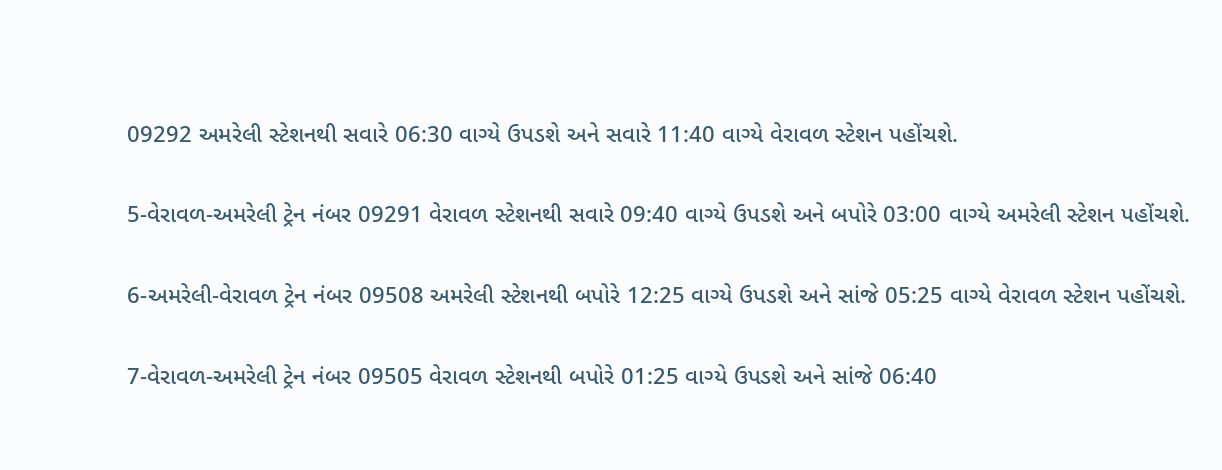09292 અમરેલી સ્ટેશનથી સવારે 06:30 વાગ્યે ઉપડશે અને સવારે 11:40 વાગ્યે વેરાવળ સ્ટેશન પહોંચશે.

5-વેરાવળ-અમરેલી ટ્રેન નંબર 09291 વેરાવળ સ્ટેશનથી સવારે 09:40 વાગ્યે ઉપડશે અને બપોરે 03:00 વાગ્યે અમરેલી સ્ટેશન પહોંચશે.

6-અમરેલી-વેરાવળ ટ્રેન નંબર 09508 અમરેલી સ્ટેશનથી બપોરે 12:25 વાગ્યે ઉપડશે અને સાંજે 05:25 વાગ્યે વેરાવળ સ્ટેશન પહોંચશે.

7-વેરાવળ-અમરેલી ટ્રેન નંબર 09505 વેરાવળ સ્ટેશનથી બપોરે 01:25 વાગ્યે ઉપડશે અને સાંજે 06:40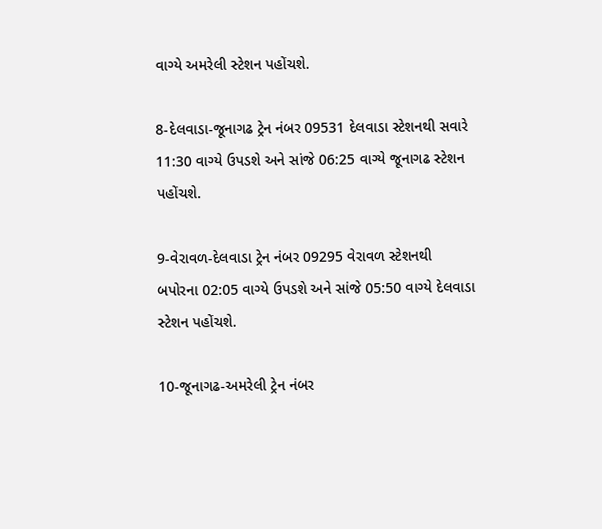વાગ્યે અમરેલી સ્ટેશન પહોંચશે.

8-દેલવાડા-જૂનાગઢ ટ્રેન નંબર 09531 દેલવાડા સ્ટેશનથી સવારે 11:30 વાગ્યે ઉપડશે અને સાંજે 06:25 વાગ્યે જૂનાગઢ સ્ટેશન પહોંચશે.

9-વેરાવળ-દેલવાડા ટ્રેન નંબર 09295 વેરાવળ સ્ટેશનથી બપોરના 02:05 વાગ્યે ઉપડશે અને સાંજે 05:50 વાગ્યે દેલવાડા સ્ટેશન પહોંચશે.

10-જૂનાગઢ-અમરેલી ટ્રેન નંબર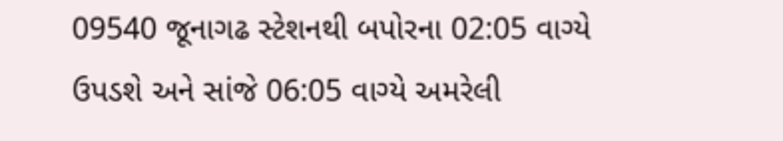09540 જૂનાગઢ સ્ટેશનથી બપોરના 02:05 વાગ્યે ઉપડશે અને સાંજે 06:05 વાગ્યે અમરેલી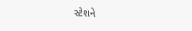સ્ટેશને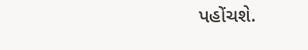પહોંચશે.